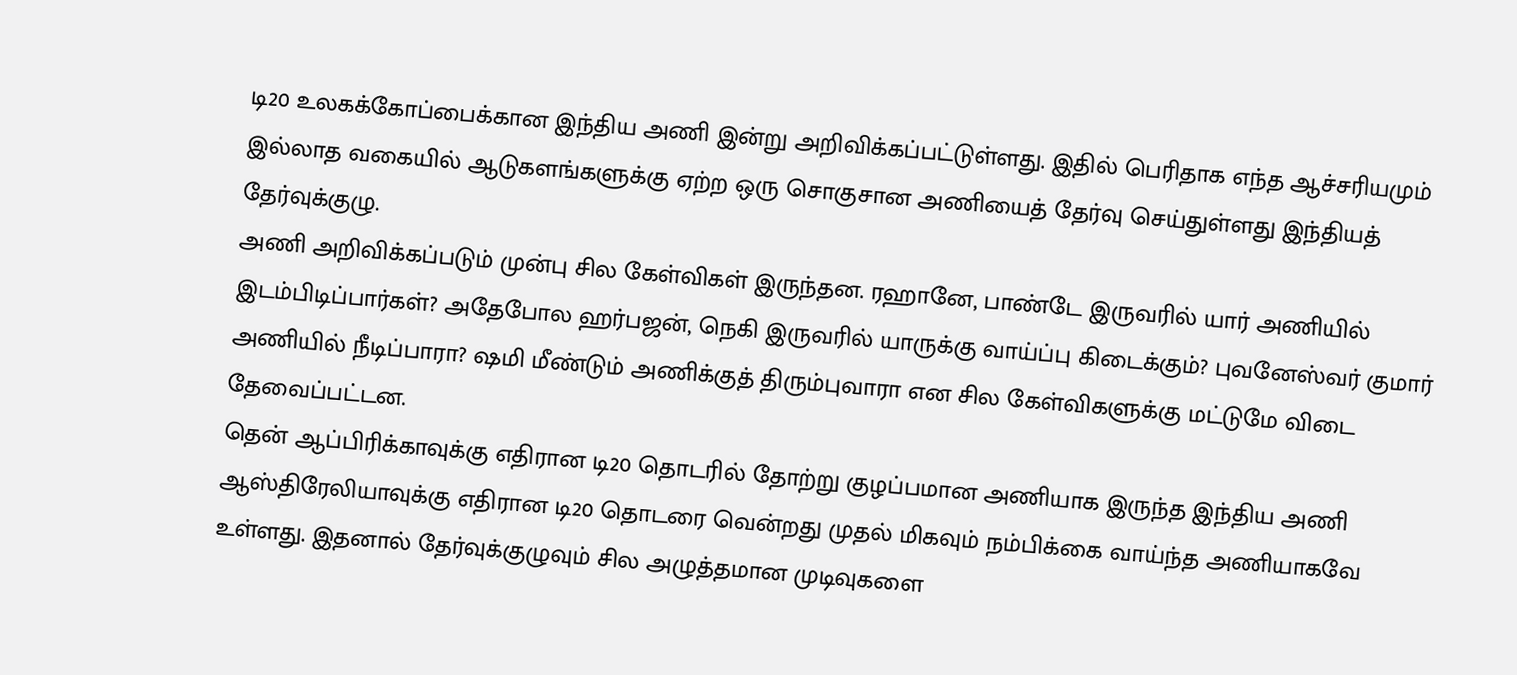டி20 உலகக்கோப்பைக்கான இந்திய அணி இன்று அறிவிக்கப்பட்டுள்ளது. இதில் பெரிதாக எந்த ஆச்சரியமும் இல்லாத வகையில் ஆடுகளங்களுக்கு ஏற்ற ஒரு சொகுசான அணியைத் தேர்வு செய்துள்ளது இந்தியத் தேர்வுக்குழு.
அணி அறிவிக்கப்படும் முன்பு சில கேள்விகள் இருந்தன. ரஹானே, பாண்டே இருவரில் யார் அணியில் இடம்பிடிப்பார்கள்? அதேபோல ஹர்பஜன், நெகி இருவரில் யாருக்கு வாய்ப்பு கிடைக்கும்? புவனேஸ்வர் குமார் அணியில் நீடிப்பாரா? ஷமி மீண்டும் அணிக்குத் திரும்புவாரா என சில கேள்விகளுக்கு மட்டுமே விடை தேவைப்பட்டன.
தென் ஆப்பிரிக்காவுக்கு எதிரான டி20 தொடரில் தோற்று குழப்பமான அணியாக இருந்த இந்திய அணி ஆஸ்திரேலியாவுக்கு எதிரான டி20 தொடரை வென்றது முதல் மிகவும் நம்பிக்கை வாய்ந்த அணியாகவே உள்ளது. இதனால் தேர்வுக்குழுவும் சில அழுத்தமான முடிவுகளை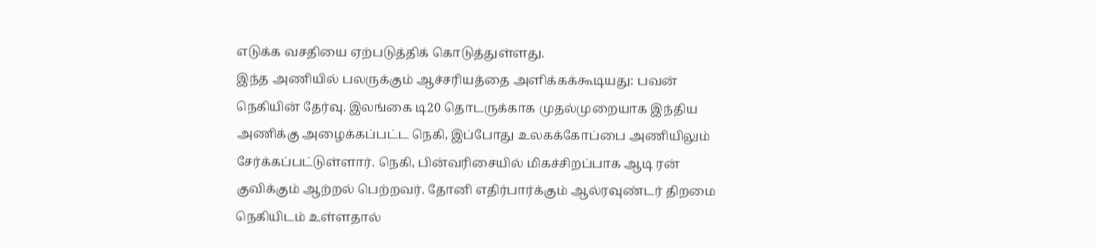எடுக்க வசதியை ஏற்படுத்திக் கொடுத்துள்ளது.
இந்த அணியில் பலருக்கும் ஆச்சரியத்தை அளிக்கக்கூடியது: பவன் நெகியின் தேர்வு. இலங்கை டி20 தொடருக்காக முதல்முறையாக இந்திய அணிக்கு அழைக்கப்பட்ட நெகி, இப்போது உலகக்கோப்பை அணியிலும் சேர்க்கப்பட்டுள்ளார். நெகி, பின்வரிசையில் மிகச்சிறப்பாக ஆடி ரன் குவிக்கும் ஆற்றல் பெற்றவர். தோனி எதிர்பார்க்கும் ஆல்ரவுண்டர் திறமை நெகியிடம் உள்ளதால்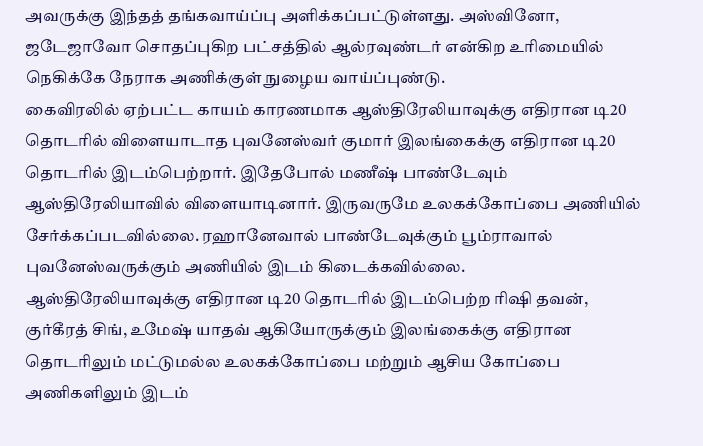அவருக்கு இந்தத் தங்கவாய்ப்பு அளிக்கப்பட்டுள்ளது. அஸ்வினோ, ஜடேஜாவோ சொதப்புகிற பட்சத்தில் ஆல்ரவுண்டர் என்கிற உரிமையில் நெகிக்கே நேராக அணிக்குள் நுழைய வாய்ப்புண்டு.
கைவிரலில் ஏற்பட்ட காயம் காரணமாக ஆஸ்திரேலியாவுக்கு எதிரான டி20 தொடரில் விளையாடாத புவனேஸ்வர் குமார் இலங்கைக்கு எதிரான டி20 தொடரில் இடம்பெற்றார். இதேபோல் மணீஷ் பாண்டேவும் ஆஸ்திரேலியாவில் விளையாடினார். இருவருமே உலகக்கோப்பை அணியில் சேர்க்கப்படவில்லை. ரஹானேவால் பாண்டேவுக்கும் பூம்ராவால் புவனேஸ்வருக்கும் அணியில் இடம் கிடைக்கவில்லை.
ஆஸ்திரேலியாவுக்கு எதிரான டி20 தொடரில் இடம்பெற்ற ரிஷி தவன், குர்கீரத் சிங், உமேஷ் யாதவ் ஆகியோருக்கும் இலங்கைக்கு எதிரான தொடரிலும் மட்டுமல்ல உலகக்கோப்பை மற்றும் ஆசிய கோப்பை அணிகளிலும் இடம்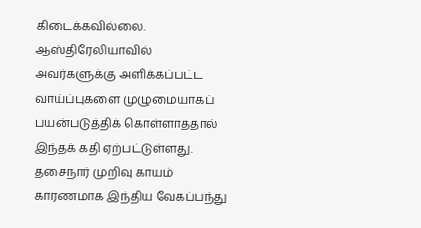கிடைக்கவில்லை. ஆஸ்திரேலியாவில் அவர்களுக்கு அளிக்கப்பட்ட வாய்ப்புகளை முழுமையாகப் பயன்படுத்திக் கொள்ளாததால் இந்தக் கதி ஏற்பட்டுள்ளது.
தசைநார் முறிவு காயம் காரணமாக இந்திய வேகப்பந்து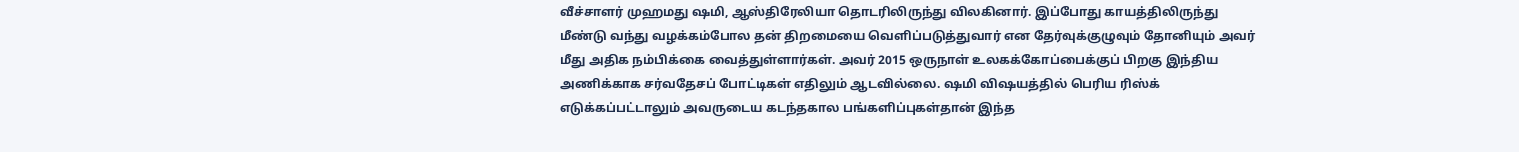வீச்சாளர் முஹமது ஷமி, ஆஸ்திரேலியா தொடரிலிருந்து விலகினார். இப்போது காயத்திலிருந்து மீண்டு வந்து வழக்கம்போல தன் திறமையை வெளிப்படுத்துவார் என தேர்வுக்குழுவும் தோனியும் அவர் மீது அதிக நம்பிக்கை வைத்துள்ளார்கள். அவர் 2015 ஒருநாள் உலகக்கோப்பைக்குப் பிறகு இந்திய அணிக்காக சர்வதேசப் போட்டிகள் எதிலும் ஆடவில்லை. ஷமி விஷயத்தில் பெரிய ரிஸ்க் எடுக்கப்பட்டாலும் அவருடைய கடந்தகால பங்களிப்புகள்தான் இந்த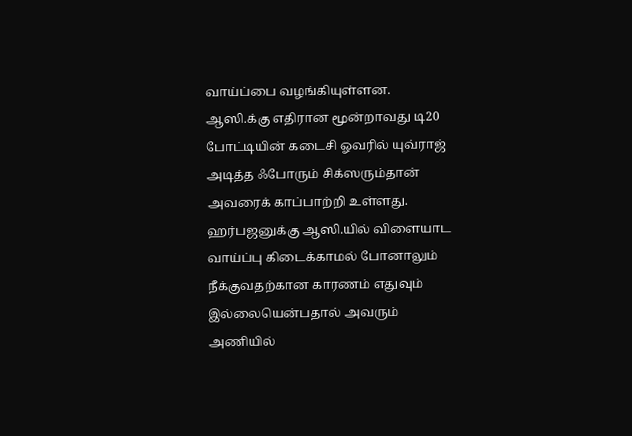வாய்ப்பை வழங்கியுள்ளன.
ஆஸி.க்கு எதிரான மூன்றாவது டி20 போட்டியின் கடைசி ஓவரில் யுவ்ராஜ் அடித்த ஃபோரும் சிக்ஸரும்தான் அவரைக் காப்பாற்றி உள்ளது. ஹர்பஜனுக்கு ஆஸி.யில் விளையாட வாய்ப்பு கிடைக்காமல் போனாலும் நீக்குவதற்கான காரணம் எதுவும் இல்லையென்பதால் அவரும் அணியில்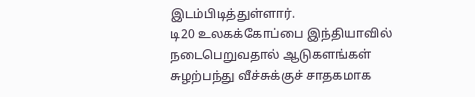இடம்பிடித்துள்ளார்.
டி20 உலகக்கோப்பை இந்தியாவில் நடைபெறுவதால் ஆடுகளங்கள் சுழற்பந்து வீச்சுக்குச் சாதகமாக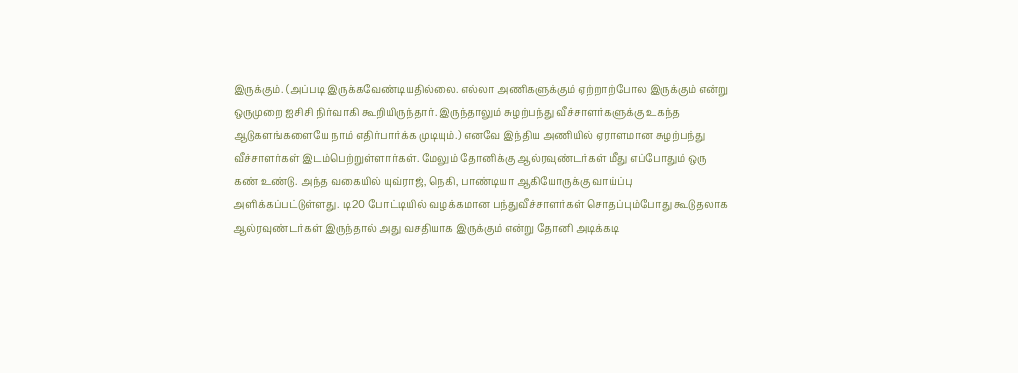இருக்கும். (அப்படி இருக்கவேண்டியதில்லை. எல்லா அணிகளுக்கும் ஏற்றாற்போல இருக்கும் என்று ஒருமுறை ஐசிசி நிர்வாகி கூறியிருந்தார். இருந்தாலும் சுழற்பந்து வீச்சாளர்களுக்கு உகந்த ஆடுகளங்களையே நாம் எதிர்பார்க்க முடியும்.) எனவே இந்திய அணியில் ஏராளமான சுழற்பந்து வீச்சாளர்கள் இடம்பெற்றுள்ளார்கள். மேலும் தோனிக்கு ஆல்ரவுண்டர்கள் மீது எப்போதும் ஒரு கண் உண்டு. அந்த வகையில் யுவ்ராஜ், நெகி, பாண்டியா ஆகியோருக்கு வாய்ப்பு அளிக்கப்பட்டுள்ளது. டி20 போட்டியில் வழக்கமான பந்துவீச்சாளர்கள் சொதப்பும்போது கூடுதலாக ஆல்ரவுண்டர்கள் இருந்தால் அது வசதியாக இருக்கும் என்று தோனி அடிக்கடி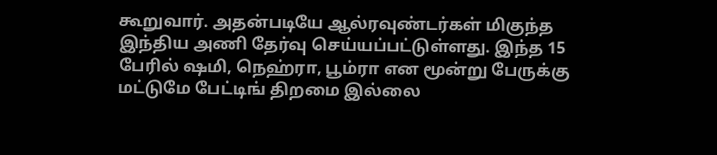கூறுவார். அதன்படியே ஆல்ரவுண்டர்கள் மிகுந்த இந்திய அணி தேர்வு செய்யப்பட்டுள்ளது. இந்த 15 பேரில் ஷமி, நெஹ்ரா, பூம்ரா என மூன்று பேருக்கு மட்டுமே பேட்டிங் திறமை இல்லை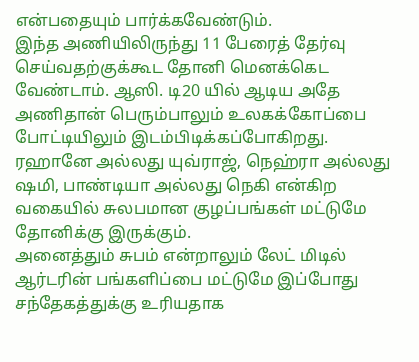என்பதையும் பார்க்கவேண்டும்.
இந்த அணியிலிருந்து 11 பேரைத் தேர்வு செய்வதற்குக்கூட தோனி மெனக்கெட வேண்டாம். ஆஸி. டி20 யில் ஆடிய அதே அணிதான் பெரும்பாலும் உலகக்கோப்பை போட்டியிலும் இடம்பிடிக்கப்போகிறது. ரஹானே அல்லது யுவ்ராஜ், நெஹ்ரா அல்லது ஷமி, பாண்டியா அல்லது நெகி என்கிற வகையில் சுலபமான குழப்பங்கள் மட்டுமே தோனிக்கு இருக்கும்.
அனைத்தும் சுபம் என்றாலும் லேட் மிடில் ஆர்டரின் பங்களிப்பை மட்டுமே இப்போது சந்தேகத்துக்கு உரியதாக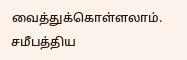வைத்துக்கொள்ளலாம். சமீபத்திய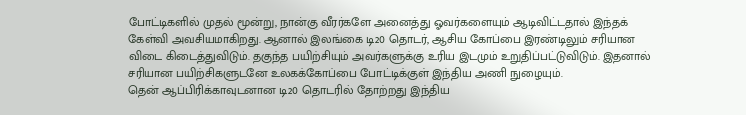போட்டிகளில் முதல் மூன்று, நான்கு வீரர்களே அனைத்து ஓவர்களையும் ஆடிவிட்டதால் இந்தக் கேள்வி அவசியமாகிறது. ஆனால் இலங்கை டி20 தொடர், ஆசிய கோப்பை இரண்டிலும் சரியான விடை கிடைத்துவிடும். தகுந்த பயிற்சியும் அவர்களுக்கு உரிய இடமும் உறுதிப்பட்டுவிடும். இதனால் சரியான பயிற்சிகளுடனே உலகக்கோப்பை போட்டிக்குள் இந்திய அணி நுழையும்.
தென் ஆப்பிரிக்காவுடனான டி20 தொடரில் தோற்றது இந்திய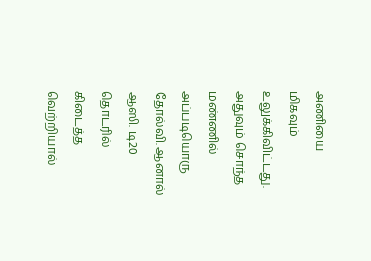அணியை மிகவும் உலுக்கிவிட்டது. அதுவும் சொந்த மண்ணில் அப்படியொரு தோல்வி. ஆனால் ஆஸி. டி20 தொடரில் கிடைத்த வெற்றியால்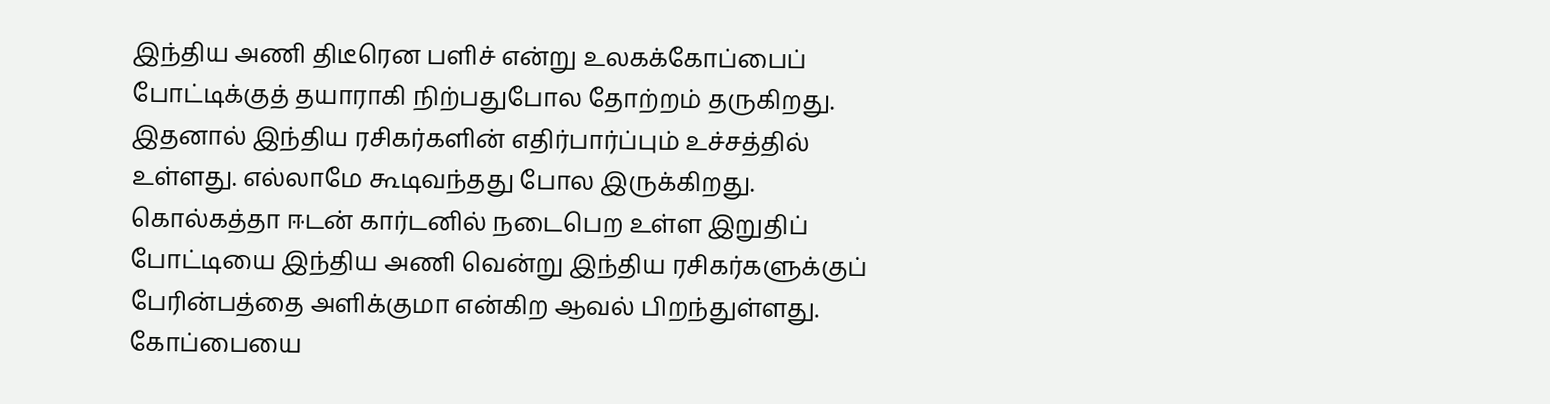இந்திய அணி திடீரென பளிச் என்று உலகக்கோப்பைப் போட்டிக்குத் தயாராகி நிற்பதுபோல தோற்றம் தருகிறது. இதனால் இந்திய ரசிகர்களின் எதிர்பார்ப்பும் உச்சத்தில் உள்ளது. எல்லாமே கூடிவந்தது போல இருக்கிறது. கொல்கத்தா ஈடன் கார்டனில் நடைபெற உள்ள இறுதிப் போட்டியை இந்திய அணி வென்று இந்திய ரசிகர்களுக்குப் பேரின்பத்தை அளிக்குமா என்கிற ஆவல் பிறந்துள்ளது.
கோப்பையை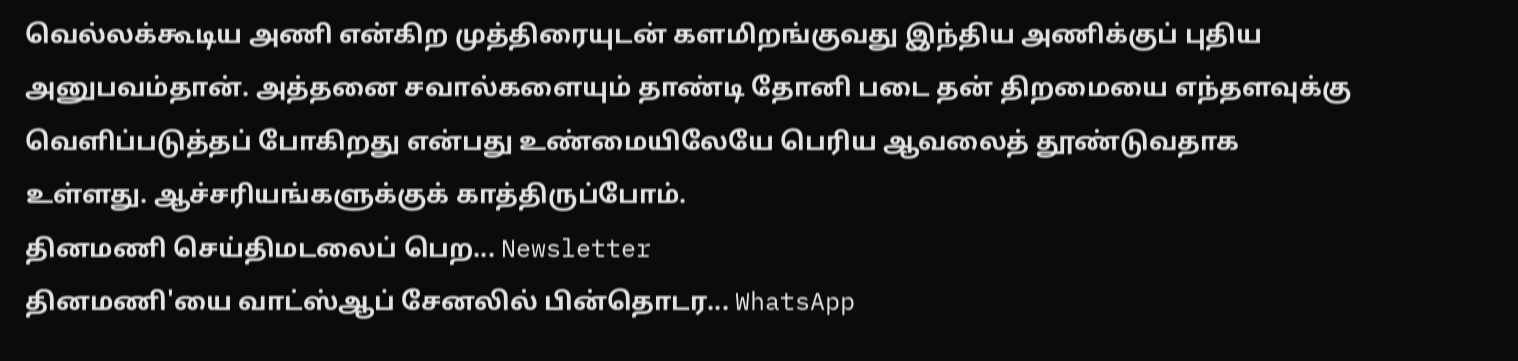வெல்லக்கூடிய அணி என்கிற முத்திரையுடன் களமிறங்குவது இந்திய அணிக்குப் புதிய அனுபவம்தான். அத்தனை சவால்களையும் தாண்டி தோனி படை தன் திறமையை எந்தளவுக்கு வெளிப்படுத்தப் போகிறது என்பது உண்மையிலேயே பெரிய ஆவலைத் தூண்டுவதாக உள்ளது. ஆச்சரியங்களுக்குக் காத்திருப்போம்.
தினமணி செய்திமடலைப் பெற... Newsletter
தினமணி'யை வாட்ஸ்ஆப் சேனலில் பின்தொடர... WhatsApp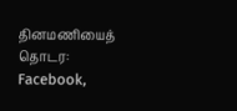தினமணியைத் தொடர: Facebook,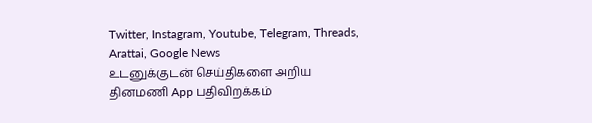Twitter, Instagram, Youtube, Telegram, Threads, Arattai, Google News
உடனுக்குடன் செய்திகளை அறிய தினமணி App பதிவிறக்கம்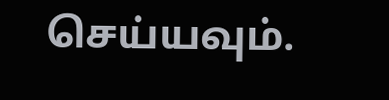செய்யவும்.